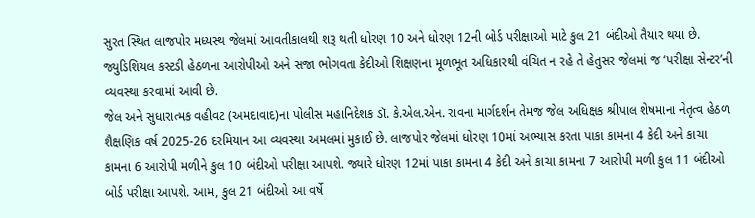સુરત સ્થિત લાજપોર મધ્યસ્થ જેલમાં આવતીકાલથી શરૂ થતી ધોરણ 10 અને ધોરણ 12ની બોર્ડ પરીક્ષાઓ માટે કુલ 21 બંદીઓ તૈયાર થયા છે. જ્યુડિશિયલ કસ્ટડી હેઠળના આરોપીઓ અને સજા ભોગવતા કેદીઓ શિક્ષણના મૂળભૂત અધિકારથી વંચિત ન રહે તે હેતુસર જેલમાં જ ‘પરીક્ષા સેન્ટર’ની વ્યવસ્થા કરવામાં આવી છે.
જેલ અને સુધારાત્મક વહીવટ (અમદાવાદ)ના પોલીસ મહાનિદેશક ડૉ. કે.એલ.એન. રાવના માર્ગદર્શન તેમજ જેલ અધિક્ષક શ્રીપાલ શેષમાના નેતૃત્વ હેઠળ શૈક્ષણિક વર્ષ 2025-26 દરમિયાન આ વ્યવસ્થા અમલમાં મુકાઈ છે. લાજપોર જેલમાં ધોરણ 10માં અભ્યાસ કરતા પાકા કામના 4 કેદી અને કાચા કામના 6 આરોપી મળીને કુલ 10 બંદીઓ પરીક્ષા આપશે. જ્યારે ધોરણ 12માં પાકા કામના 4 કેદી અને કાચા કામના 7 આરોપી મળી કુલ 11 બંદીઓ બોર્ડ પરીક્ષા આપશે. આમ, કુલ 21 બંદીઓ આ વર્ષે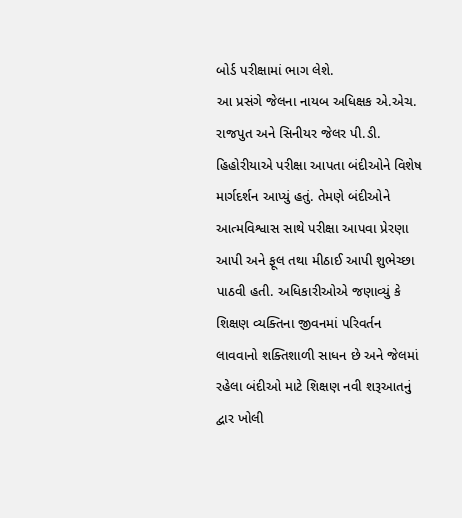બોર્ડ પરીક્ષામાં ભાગ લેશે.
આ પ્રસંગે જેલના નાયબ અધિક્ષક એ.એચ. રાજપુત અને સિનીયર જેલર પી.ડી. હિહોરીયાએ પરીક્ષા આપતા બંદીઓને વિશેષ માર્ગદર્શન આપ્યું હતું. તેમણે બંદીઓને આત્મવિશ્વાસ સાથે પરીક્ષા આપવા પ્રેરણા આપી અને ફૂલ તથા મીઠાઈ આપી શુભેચ્છા પાઠવી હતી. અધિકારીઓએ જણાવ્યું કે શિક્ષણ વ્યક્તિના જીવનમાં પરિવર્તન લાવવાનો શક્તિશાળી સાધન છે અને જેલમાં રહેલા બંદીઓ માટે શિક્ષણ નવી શરૂઆતનું દ્વાર ખોલી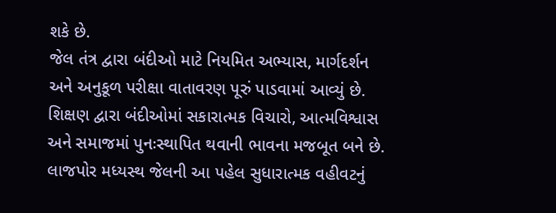શકે છે.
જેલ તંત્ર દ્વારા બંદીઓ માટે નિયમિત અભ્યાસ, માર્ગદર્શન અને અનુકૂળ પરીક્ષા વાતાવરણ પૂરું પાડવામાં આવ્યું છે. શિક્ષણ દ્વારા બંદીઓમાં સકારાત્મક વિચારો, આત્મવિશ્વાસ અને સમાજમાં પુનઃસ્થાપિત થવાની ભાવના મજબૂત બને છે.
લાજપોર મધ્યસ્થ જેલની આ પહેલ સુધારાત્મક વહીવટનું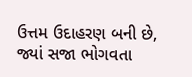ઉત્તમ ઉદાહરણ બની છે, જ્યાં સજા ભોગવતા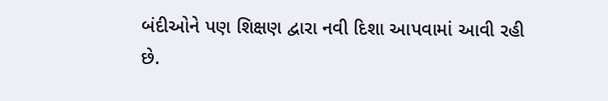બંદીઓને પણ શિક્ષણ દ્વારા નવી દિશા આપવામાં આવી રહી છે.